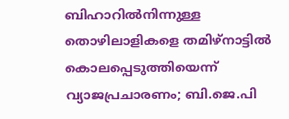ബിഹാറിൽനിന്നുള്ള തൊഴിലാളികളെ തമിഴ്‌നാട്ടിൽ കൊലപ്പെടുത്തിയെന്ന് വ്യാജപ്രചാരണം; ബി.ജെ.പി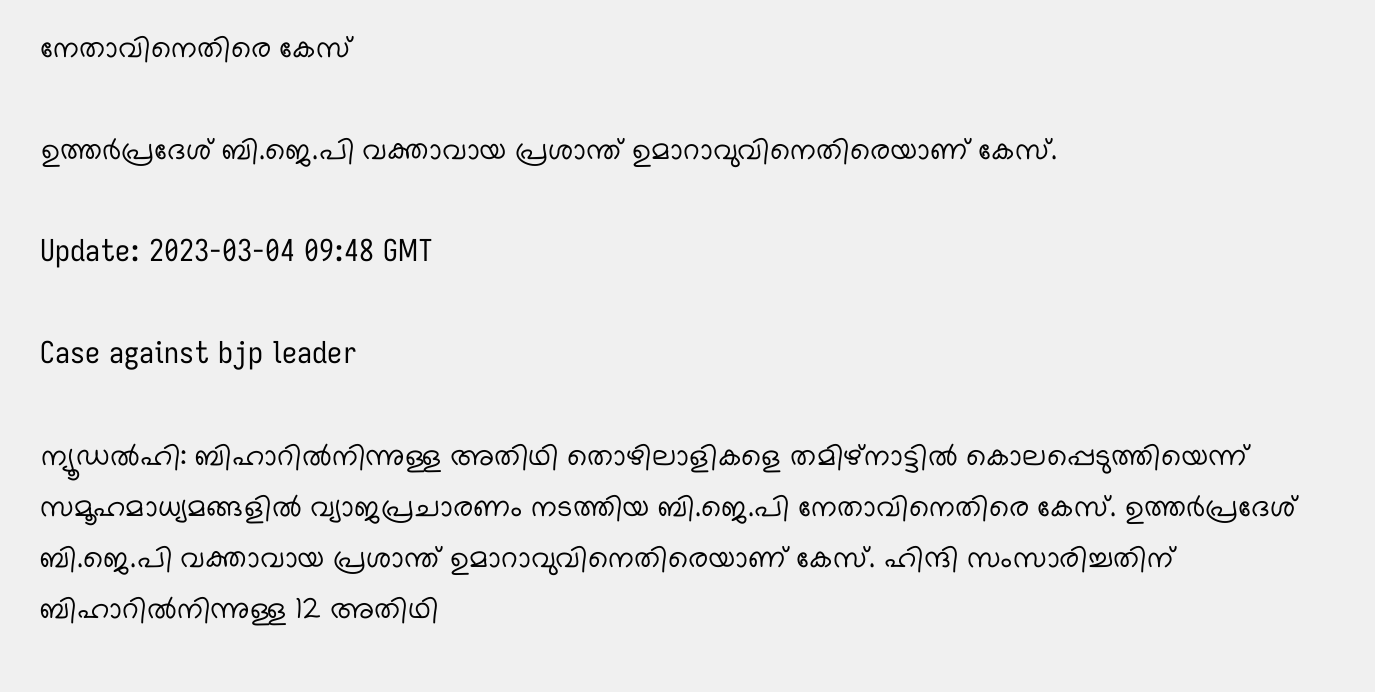നേതാവിനെതിരെ കേസ്

ഉത്തർപ്രദേശ് ബി.ജെ.പി വക്താവായ പ്രശാന്ത് ഉമാറാവുവിനെതിരെയാണ് കേസ്.

Update: 2023-03-04 09:48 GMT

Case against bjp leader

ന്യൂഡൽഹി: ബിഹാറിൽനിന്നുള്ള അതിഥി തൊഴിലാളികളെ തമിഴ്‌നാട്ടിൽ കൊലപ്പെടുത്തിയെന്ന് സമൂഹമാധ്യമങ്ങളിൽ വ്യാജപ്രചാരണം നടത്തിയ ബി.ജെ.പി നേതാവിനെതിരെ കേസ്. ഉത്തർപ്രദേശ് ബി.ജെ.പി വക്താവായ പ്രശാന്ത് ഉമാറാവുവിനെതിരെയാണ് കേസ്. ഹിന്ദി സംസാരിച്ചതിന് ബിഹാറിൽനിന്നുള്ള 12 അതിഥി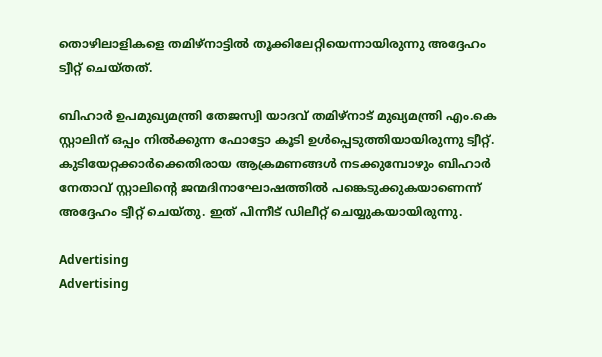തൊഴിലാളികളെ തമിഴ്‌നാട്ടിൽ തൂക്കിലേറ്റിയെന്നായിരുന്നു അദ്ദേഹം ട്വീറ്റ് ചെയ്തത്.

ബിഹാർ ഉപമുഖ്യമന്ത്രി തേജസ്വി യാദവ് തമിഴ്‌നാട് മുഖ്യമന്ത്രി എം.കെ സ്റ്റാലിന് ഒപ്പം നിൽക്കുന്ന ഫോട്ടോ കൂടി ഉൾപ്പെടുത്തിയായിരുന്നു ട്വീറ്റ്. കുടിയേറ്റക്കാർക്കെതിരായ ആക്രമണങ്ങൾ നടക്കുമ്പോഴും ബിഹാർ നേതാവ് സ്റ്റാലിന്റെ ജന്മദിനാഘോഷത്തിൽ പങ്കെടുക്കുകയാണെന്ന് അദ്ദേഹം ട്വീറ്റ് ചെയ്തു. ഇത് പിന്നീട് ഡിലീറ്റ് ചെയ്യുകയായിരുന്നു.

Advertising
Advertising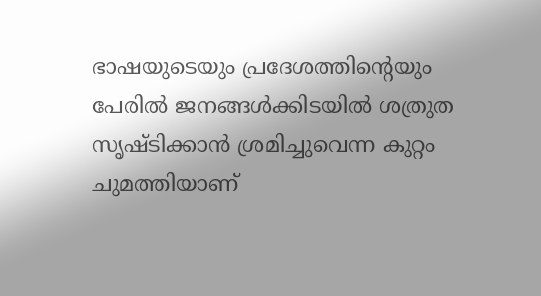ഭാഷയുടെയും പ്രദേശത്തിന്റെയും പേരിൽ ജനങ്ങൾക്കിടയിൽ ശത്രുത സൃഷ്ടിക്കാൻ ശ്രമിച്ചുവെന്ന കുറ്റം ചുമത്തിയാണ്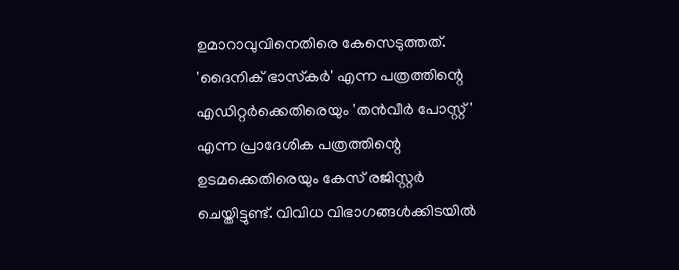ഉമാറാവുവിനെതിരെ കേസെടുത്തത്. 'ദൈനിക് ഭാസ്‌കർ' എന്ന പത്രത്തിന്റെ എഡിറ്റർക്കെതിരെയും 'തൻവീർ പോസ്റ്റ്' എന്ന പ്രാദേശിക പത്രത്തിന്റെ ഉടമക്കെതിരെയും കേസ് രജിസ്റ്റർ ചെയ്തിട്ടുണ്ട്. വിവിധ വിഭാഗങ്ങൾക്കിടയിൽ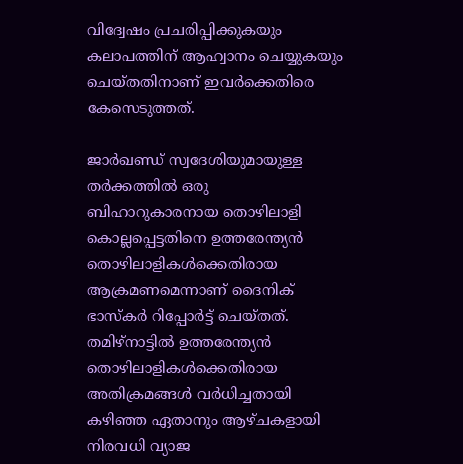വിദ്വേഷം പ്രചരിപ്പിക്കുകയും കലാപത്തിന് ആഹ്വാനം ചെയ്യുകയും ചെയ്തതിനാണ് ഇവർക്കെതിരെ കേസെടുത്തത്.

ജാർഖണ്ഡ് സ്വദേശിയുമായുള്ള തർക്കത്തിൽ ഒരു ബിഹാറുകാരനായ തൊഴിലാളി കൊല്ലപ്പെട്ടതിനെ ഉത്തരേന്ത്യൻ തൊഴിലാളികൾക്കെതിരായ ആക്രമണമെന്നാണ് ദൈനിക് ഭാസ്‌കർ റിപ്പോർട്ട് ചെയ്തത്. തമിഴ്‌നാട്ടിൽ ഉത്തരേന്ത്യൻ തൊഴിലാളികൾക്കെതിരായ അതിക്രമങ്ങൾ വർധിച്ചതായി കഴിഞ്ഞ ഏതാനും ആഴ്ചകളായി നിരവധി വ്യാജ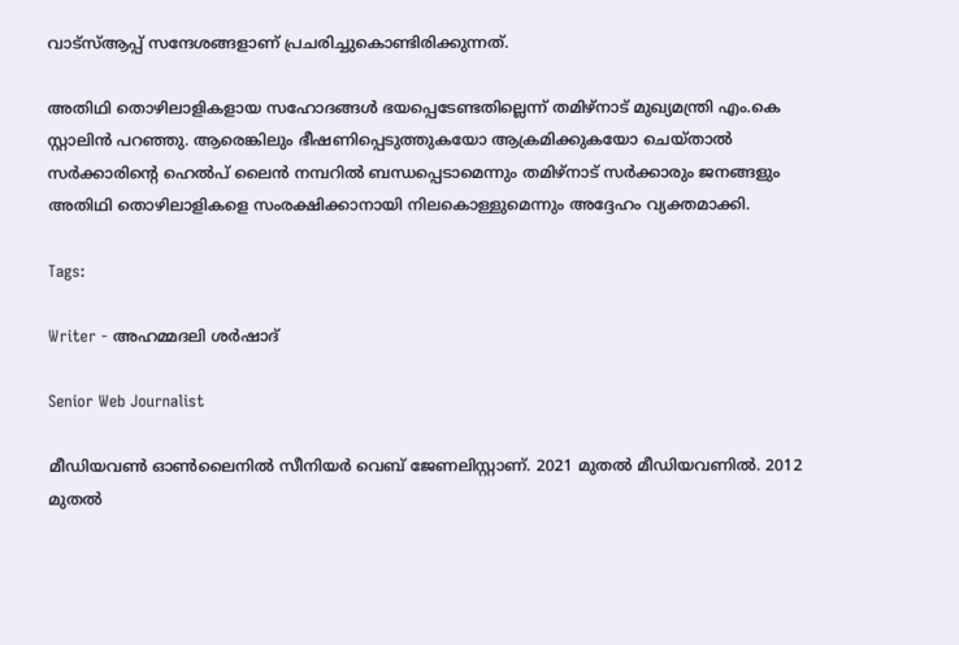വാട്‌സ്ആപ്പ് സന്ദേശങ്ങളാണ് പ്രചരിച്ചുകൊണ്ടിരിക്കുന്നത്.

അതിഥി തൊഴിലാളികളായ സഹോദങ്ങൾ ഭയപ്പെടേണ്ടതില്ലെന്ന് തമിഴ്‌നാട് മുഖ്യമന്ത്രി എം.കെ സ്റ്റാലിൻ പറഞ്ഞു. ആരെങ്കിലും ഭീഷണിപ്പെടുത്തുകയോ ആക്രമിക്കുകയോ ചെയ്താൽ സർക്കാരിന്റെ ഹെൽപ് ലൈൻ നമ്പറിൽ ബന്ധപ്പെടാമെന്നും തമിഴ്‌നാട് സർക്കാരും ജനങ്ങളും അതിഥി തൊഴിലാളികളെ സംരക്ഷിക്കാനായി നിലകൊള്ളുമെന്നും അദ്ദേഹം വ്യക്തമാക്കി.

Tags:

Writer - അഹമ്മദലി ശര്‍ഷാദ്

Senior Web Journalist

മീഡിയവൺ ഓൺലൈനിൽ സീനിയർ വെബ് ജേണലിസ്റ്റാണ്. 2021 മുതൽ മീഡിയവണിൽ. 2012 മുതൽ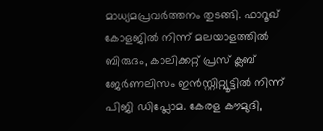മാധ്യമപ്രവർത്തനം തുടങ്ങി. ഫാറൂഖ് കോളജിൽ നിന്ന് മലയാളത്തിൽ ബിരുദം, കാലിക്കറ്റ് പ്രസ് ക്ലബ് ജേർണലിസം ഇൻസ്റ്റിറ്റ്യൂട്ടിൽ നിന്ന് പിജി ഡിപ്ലോമ. കേരള കൗമുദി,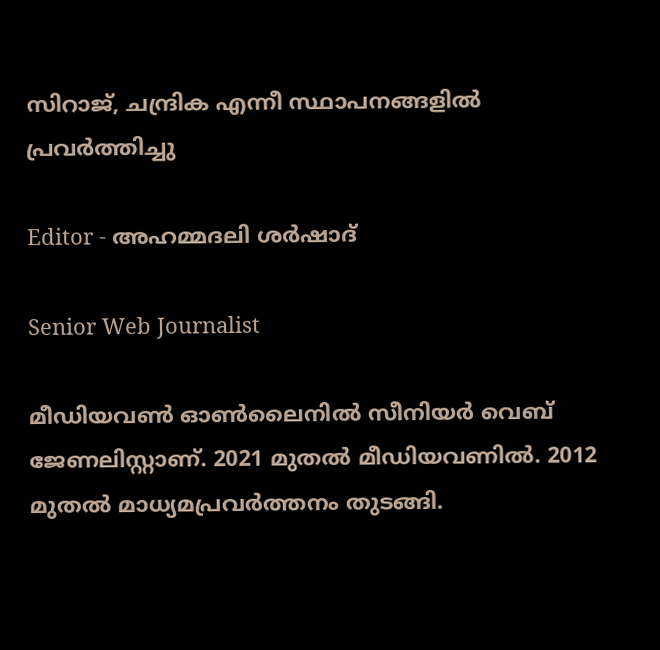സിറാജ്, ചന്ദ്രിക എന്നീ സ്ഥാപനങ്ങളിൽ പ്രവർത്തിച്ചു

Editor - അഹമ്മദലി ശര്‍ഷാദ്

Senior Web Journalist

മീഡിയവൺ ഓൺലൈനിൽ സീനിയർ വെബ് ജേണലിസ്റ്റാണ്. 2021 മുതൽ മീഡിയവണിൽ. 2012 മുതൽ മാധ്യമപ്രവർത്തനം തുടങ്ങി.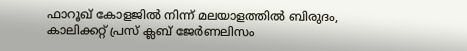ഫാറൂഖ് കോളജിൽ നിന്ന് മലയാളത്തിൽ ബിരുദം, കാലിക്കറ്റ് പ്രസ് ക്ലബ് ജേർണലിസം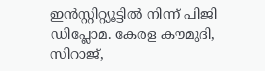ഇൻസ്റ്റിറ്റ്യൂട്ടിൽ നിന്ന് പിജി ഡിപ്ലോമ. കേരള കൗമുദി, സിറാജ്,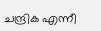ചന്ദ്രിക എന്നീ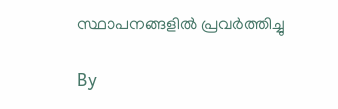സ്ഥാപനങ്ങളിൽ പ്രവർത്തിച്ചു

By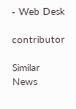- Web Desk

contributor

Similar News